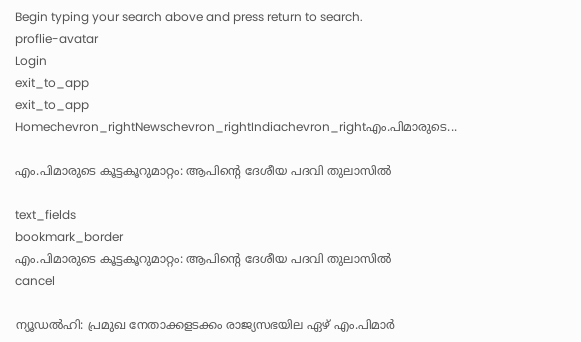Begin typing your search above and press return to search.
proflie-avatar
Login
exit_to_app
exit_to_app
Homechevron_rightNewschevron_rightIndiachevron_rightഎം.പിമാരുടെ...

എം.പിമാരുടെ കൂട്ടകൂറുമാറ്റം: ആപിന്‍റെ ദേശീയ പദവി തുലാസിൽ

text_fields
bookmark_border
എം.പിമാരുടെ കൂട്ടകൂറുമാറ്റം: ആപിന്‍റെ ദേശീയ പദവി തുലാസിൽ
cancel

ന്യൂഡല്‍ഹി: പ്രമുഖ നേതാക്കളടക്കം രാജ്യസഭയില ഏഴ് എം.പിമാർ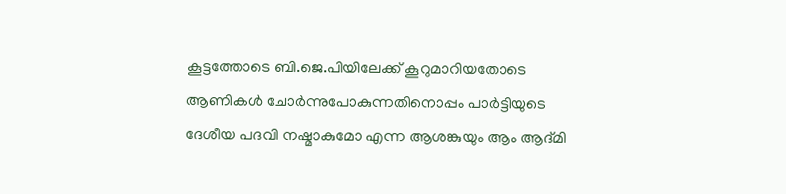കൂട്ടത്തോടെ ബി.ജെ.പിയിലേക്ക് കൂറുമാറിയതോടെ ആണികൾ ചോർന്നുപോകുന്നതിനൊപ്പം പാർട്ടിയുടെ ദേശീയ പദവി നഷ്മാകുമോ എന്ന ആശങ്കുയും ആം ആദ്മി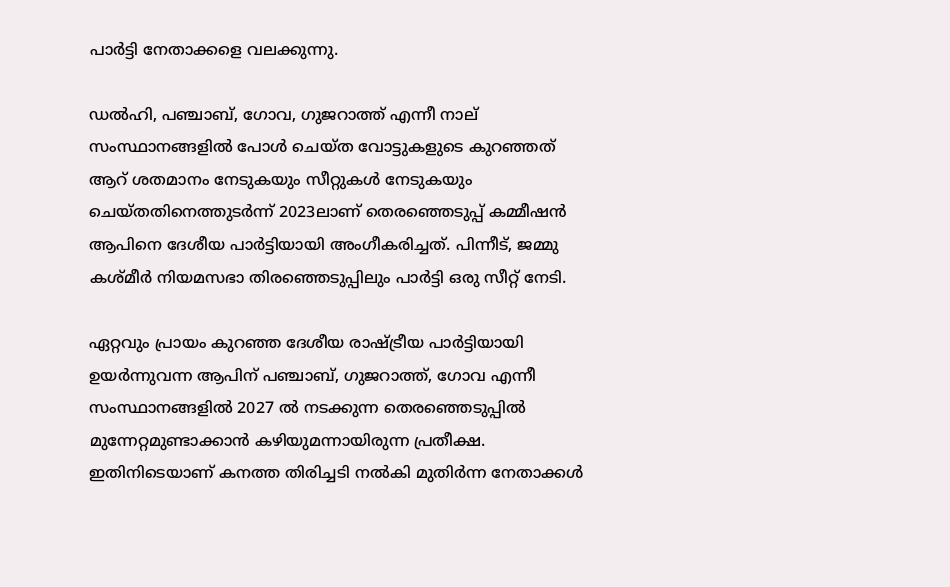പാർട്ടി നേതാക്കളെ വലക്കുന്നു.

ഡൽഹി, പഞ്ചാബ്, ഗോവ, ഗുജറാത്ത് എന്നീ നാല് സംസ്ഥാനങ്ങളിൽ പോൾ ചെയ്ത വോട്ടുകളുടെ കുറഞ്ഞത് ആറ് ശതമാനം നേടുകയും സീറ്റുകൾ നേടുകയും ചെയ്തതിനെത്തുടർന്ന് 2023ലാണ് തെരഞ്ഞെടുപ്പ് കമ്മീഷൻ ആപിനെ ദേശീയ പാർട്ടിയായി അംഗീകരിച്ചത്. പിന്നീട്, ജമ്മു കശ്മീർ നിയമസഭാ തിരഞ്ഞെടുപ്പിലും പാർട്ടി ഒരു സീറ്റ് നേടി.

ഏറ്റവും പ്രായം കുറഞ്ഞ ദേശീയ രാഷ്ട്രീയ പാർട്ടിയായി ഉയർന്നുവന്ന ആപിന് പഞ്ചാബ്, ഗുജറാത്ത്, ഗോവ എന്നീ സംസ്ഥാനങ്ങളിൽ 2027 ൽ നടക്കുന്ന തെരഞ്ഞെടുപ്പിൽ മുന്നേറ്റമുണ്ടാക്കാൻ കഴിയുമന്നായിരുന്ന പ്രതീക്ഷ. ഇതിനിടെയാണ് കനത്ത തിരിച്ചടി നൽകി മുതിർന്ന നേതാക്കൾ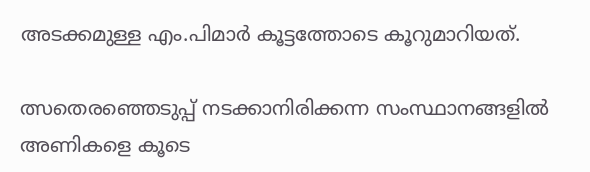അടക്കമുള്ള എം.പിമാർ കൂട്ടത്തോടെ കൂറുമാറിയത്.

ത്സതെരഞ്ഞെടുപ്പ് നടക്കാനിരിക്കന്ന സംസ്ഥാനങ്ങളിൽ അണികളെ കൂടെ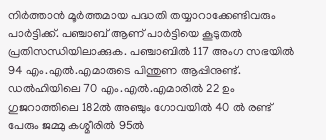നിര്‍ത്താൻ മൂർത്തമായ പദ്ധതി തയ്യാറാക്കേണ്ടിവരും പാർട്ടിക്ക്. പഞ്ചാബ് ആണ് പാർട്ടിയെ കൂടുതൽ പ്രതിസന്ധിയിലാക്കുക. പഞ്ചാബിൽ 117 അംഗ സഭയിൽ 94 എം.എൽ.എമാരുടെ പിന്തുണ ആപ്പിനുണ്ട്. ഡൽഹിയിലെ 70 എം.എൽ.എമാരിൽ 22 ഉം ഗുജറാത്തിലെ 182ൽ അഞ്ചും ഗോവയിൽ 40 ൽ രണ്ട് പേരും ജമ്മു കശ്മീരിൽ 95ൽ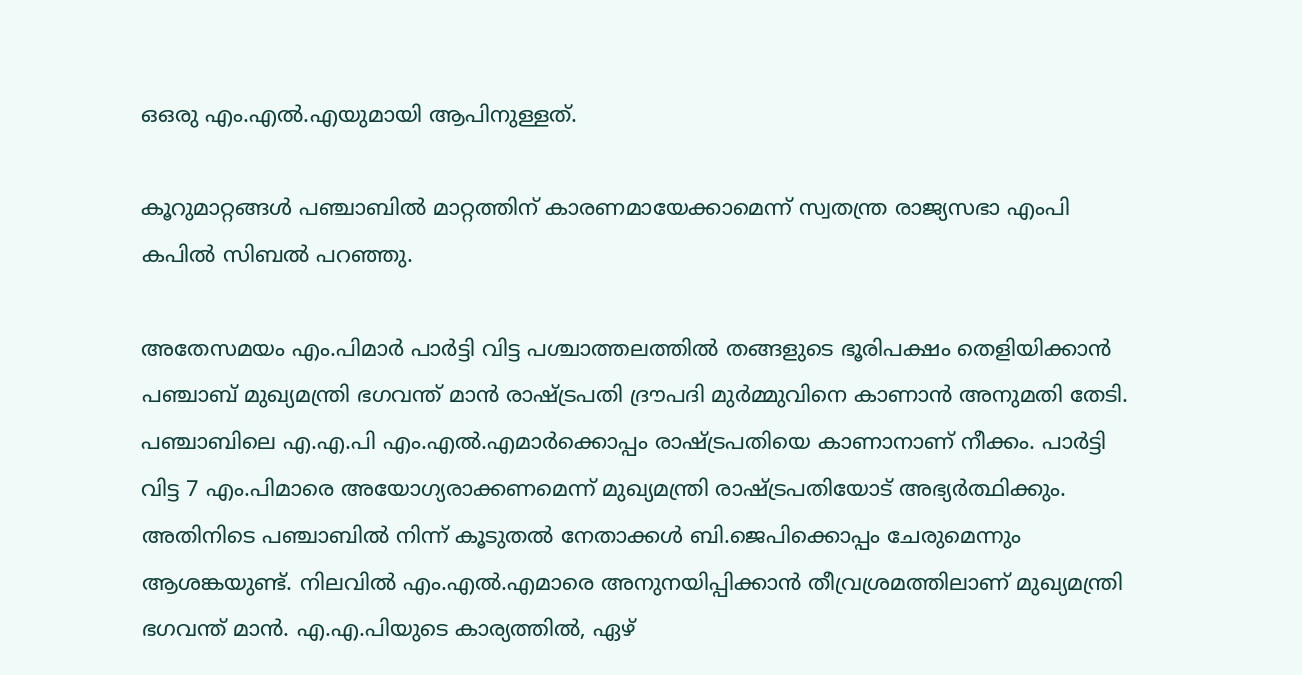ഒഒരു എം.എൽ.എയുമായി ആപിനുള്ളത്.

കൂറുമാറ്റങ്ങൾ പഞ്ചാബിൽ മാറ്റത്തിന് കാരണമായേക്കാമെന്ന് സ്വതന്ത്ര രാജ്യസഭാ എംപി കപിൽ സിബൽ പറഞ്ഞു.

അതേസമയം എം.പിമാര്‍ പാര്‍ട്ടി വിട്ട പശ്ചാത്തലത്തില്‍ തങ്ങളുടെ ഭൂരിപക്ഷം തെളിയിക്കാൻ പഞ്ചാബ് മുഖ്യമന്ത്രി ഭഗവന്ത് മാൻ രാഷ്ട്രപതി ദ്രൗപദി മുർമ്മുവിനെ കാണാൻ അനുമതി തേടി. പഞ്ചാബിലെ എ.എ.പി എം.എൽ.എമാർക്കൊപ്പം രാഷ്ട്രപതിയെ കാണാനാണ് നീക്കം. പാര്‍ട്ടി വിട്ട 7 എം.പിമാരെ അയോഗ്യരാക്കണമെന്ന് മുഖ്യമന്ത്രി രാഷ്ട്രപതിയോട് അഭ്യർത്ഥിക്കും. അതിനിടെ പഞ്ചാബിൽ നിന്ന് കൂടുതൽ നേതാക്കൾ ബി.ജെപിക്കൊപ്പം ചേരുമെന്നും ആശങ്കയുണ്ട്. നിലവിൽ എം.എൽ.എമാരെ അനുനയിപ്പിക്കാൻ തീവ്രശ്രമത്തിലാണ് മുഖ്യമന്ത്രി ഭഗവന്ത് മാൻ. എ.എ.പിയുടെ കാര്യത്തിൽ, ഏഴ്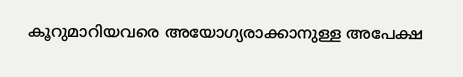കൂറുമാറിയവരെ അയോഗ്യരാക്കാനുള്ള അപേക്ഷ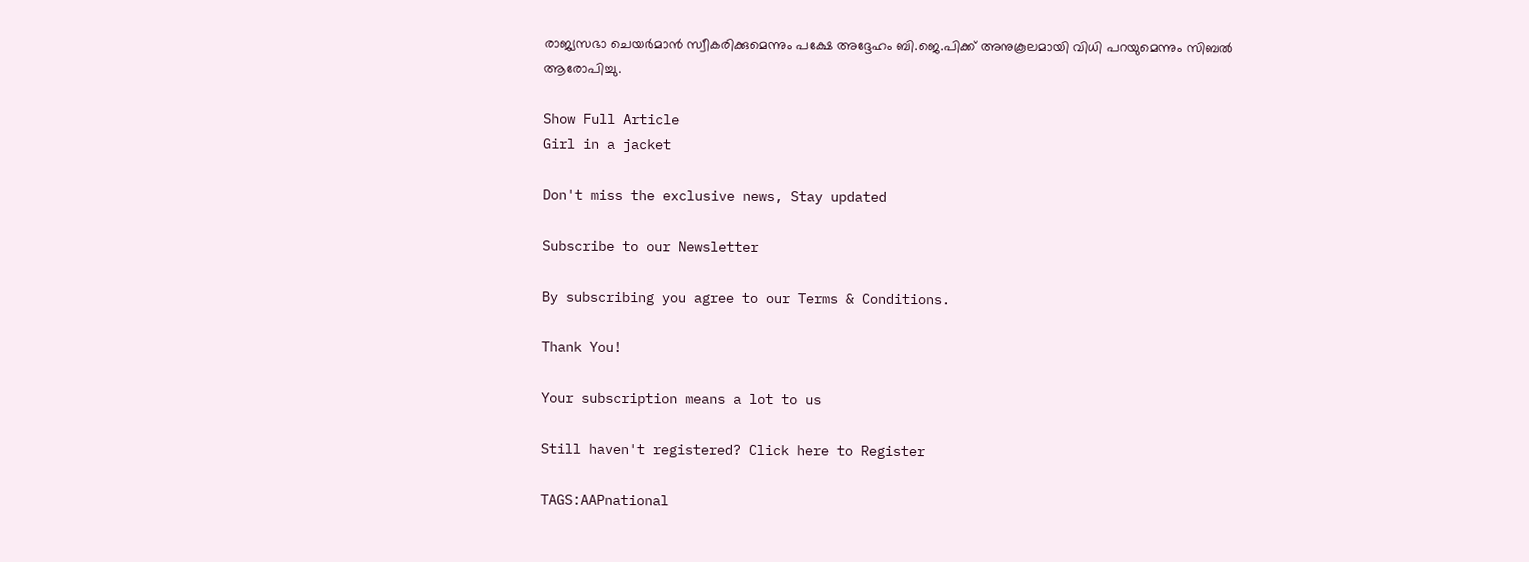രാജ്യസഭാ ചെയർമാൻ സ്വീകരിക്കുമെന്നും പക്ഷേ അദ്ദേഹം ബി.ജെ.പിക്ക് അനുകൂലമായി വിധി പറയുമെന്നും സിബൽ ആരോപിച്ചു.

Show Full Article
Girl in a jacket

Don't miss the exclusive news, Stay updated

Subscribe to our Newsletter

By subscribing you agree to our Terms & Conditions.

Thank You!

Your subscription means a lot to us

Still haven't registered? Click here to Register

TAGS:AAPnational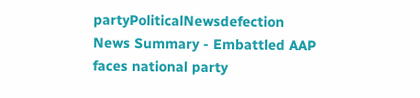partyPoliticalNewsdefection
News Summary - Embattled AAP faces national party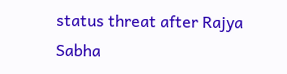status threat after Rajya Sabha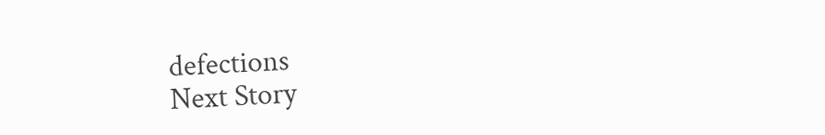defections
Next Story